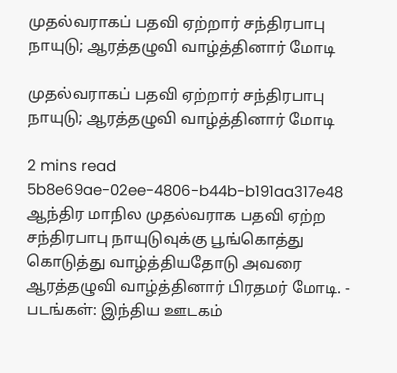முதல்வராகப் பதவி ஏற்றார் சந்திரபாபு நாயுடு; ஆரத்தழுவி வாழ்த்தினார் மோடி

முதல்வராகப் பதவி ஏற்றார் சந்திரபாபு நாயுடு; ஆரத்தழுவி வாழ்த்தினார் மோடி

2 mins read
5b8e69ae-02ee-4806-b44b-b191aa317e48
ஆந்திர மாநில முதல்வராக பதவி ஏற்ற சந்திரபாபு நாயுடுவுக்கு பூங்கொத்து கொடுத்து வாழ்த்தியதோடு அவரை ஆரத்தழுவி வாழ்த்தினார் பிரதமர் மோடி. - படங்கள்: இந்திய ஊடகம்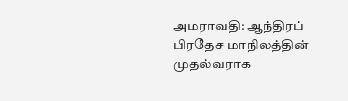அமராவதி: ஆந்திரப் பிரதேச மாநிலத்தின் முதல்வராக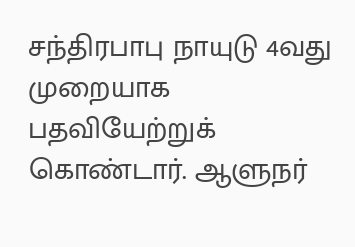சந்திரபாபு நாயுடு 4வது முறையாக பதவியேற்றுக் கொண்டார். ஆளுநர்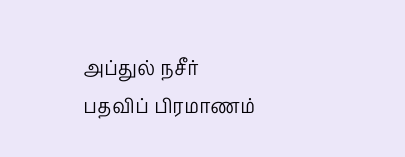அப்துல் நசீர் பதவிப் பிரமாணம்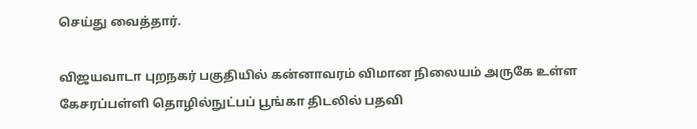செய்து வைத்தார்.

விஜயவாடா புறநகர் பகுதியில் கன்னாவரம் விமான நிலையம் அருகே உள்ள கேசரப்பள்ளி தொழில்நுட்பப் பூங்கா திடலில் பதவி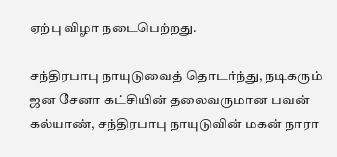ஏற்பு விழா நடைபெற்றது.

சந்திரபாபு நாயுடுவைத் தொடர்ந்து, நடிகரும் ஜன சேனா கட்சியின் தலைவருமான பவன் கல்யாண், சந்திரபாபு நாயுடுவின் மகன் நாரா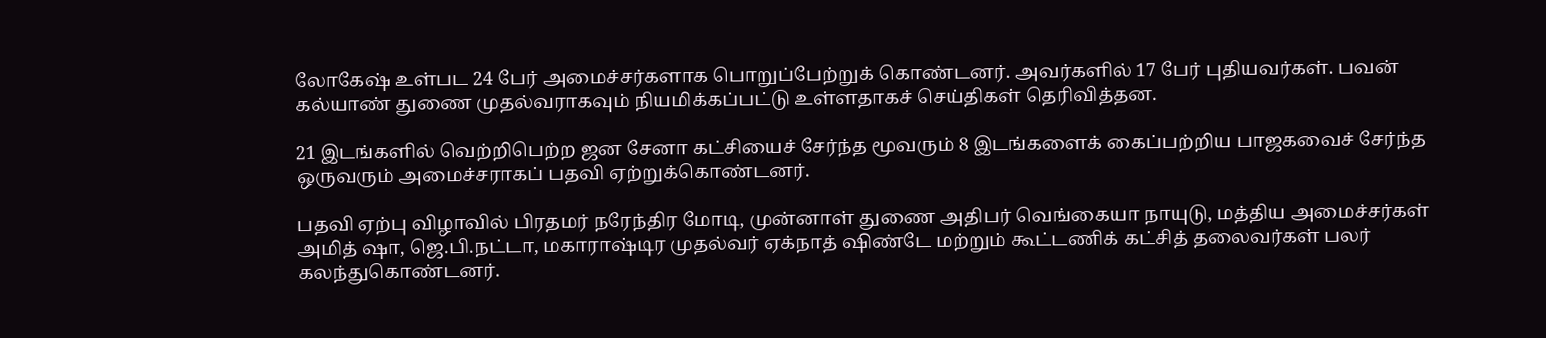லோகேஷ் உள்பட 24 பேர் அமைச்சர்களாக பொறுப்பேற்றுக் கொண்டனர். அவர்களில் 17 பேர் புதியவர்கள். பவன் கல்யாண் துணை முதல்வராகவும் நியமிக்கப்பட்டு உள்ளதாகச் செய்திகள் தெரிவித்தன.

21 இடங்களில் வெற்றிபெற்ற ஜன சேனா கட்சியைச் சேர்ந்த மூவரும் 8 இடங்களைக் கைப்பற்றிய பாஜகவைச் சேர்ந்த ஒருவரும் அமைச்சராகப் பதவி ஏற்றுக்கொண்டனர்.

பதவி ஏற்பு விழாவில் பிரதமர் நரேந்திர மோடி, முன்னாள் துணை அதிபர் வெங்கையா நாயுடு, மத்திய அமைச்சர்கள் அமித் ஷா, ஜெ.பி.நட்டா, மகாராஷ்டிர முதல்வர் ஏக்நாத் ஷிண்டே மற்றும் கூட்டணிக் கட்சித் தலைவர்கள் பலர் கலந்துகொண்டனர்.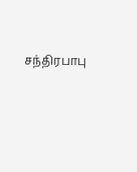சந்திரபாபு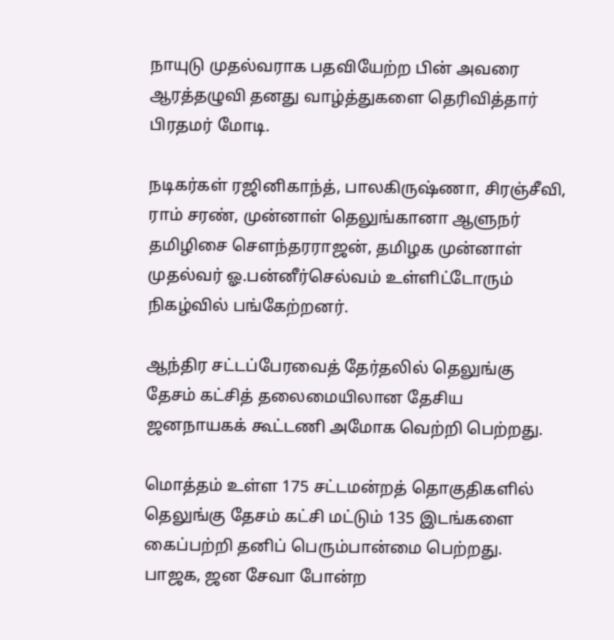நாயுடு முதல்வராக பதவியேற்ற பின் அவரை ஆரத்தழுவி தனது வாழ்த்துகளை தெரிவித்தார் பிரதமர் மோடி.

நடிகர்கள் ரஜினிகாந்த், பாலகிருஷ்ணா, சிரஞ்சீவி, ராம் சரண், முன்னாள் தெலுங்கானா ஆளுநர் தமிழிசை செளந்தரராஜன், தமிழக முன்னாள் முதல்வர் ஓ.பன்னீர்செல்வம் உள்ளிட்டோரும் நிகழ்வில் பங்கேற்றனர்.

ஆந்திர சட்டப்பேரவைத் தேர்தலில் தெலுங்கு தேசம் கட்சித் தலைமையிலான தேசிய ஜனநாயகக் கூட்டணி அமோக வெற்றி பெற்றது.

மொத்தம் உள்ள 175 சட்டமன்றத் தொகுதிகளில் தெலுங்கு தேசம் கட்சி மட்டும் 135 இடங்களை கைப்பற்றி தனிப் பெரும்பான்மை பெற்றது. பாஜக, ஜன சேவா போன்ற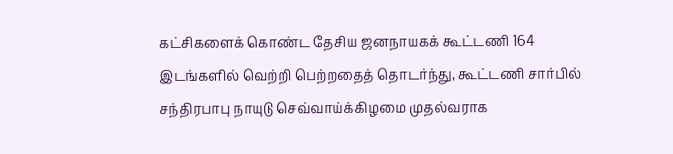கட்சிகளைக் கொண்ட தேசிய ஜனநாயகக் கூட்டணி 164 இடங்களில் வெற்றி பெற்றதைத் தொடர்ந்து, கூட்டணி சார்பில் சந்திரபாபு நாயுடு செவ்வாய்க்கிழமை முதல்வராக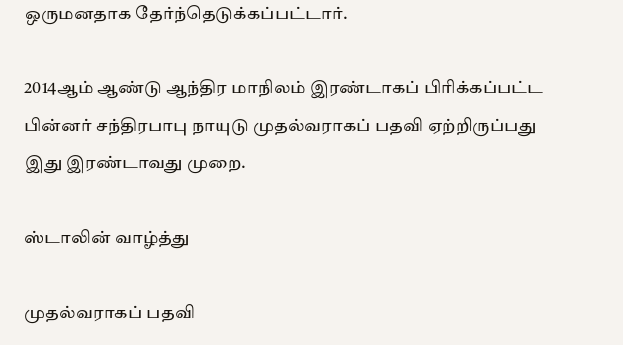ஒருமனதாக தேர்ந்தெடுக்கப்பட்டார்.

2014ஆம் ஆண்டு ஆந்திர மாநிலம் இரண்டாகப் பிரிக்கப்பட்ட பின்னர் சந்திரபாபு நாயுடு முதல்வராகப் பதவி ஏற்றிருப்பது இது இரண்டாவது முறை.

ஸ்டாலின் வாழ்த்து

முதல்வராகப் பதவி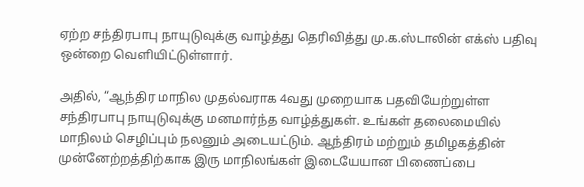ஏற்ற சந்திரபாபு நாயுடுவுக்கு வாழ்த்து தெரிவித்து மு.க.ஸ்டாலின் எக்ஸ் பதிவு ஒன்றை வெளியிட்டுள்ளார்.

அதில், “ஆந்திர மாநில முதல்வராக 4வது முறையாக பதவியேற்றுள்ள சந்திரபாபு நாயுடுவுக்கு மனமார்ந்த வாழ்த்துகள். உங்கள் தலைமையில் மாநிலம் செழிப்பும் நலனும் அடையட்டும். ஆந்திரம் மற்றும் தமிழகத்தின் முன்னேற்றத்திற்காக இரு மாநிலங்கள் இடையேயான பிணைப்பை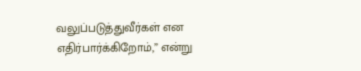வலுப்படுத்துவீர்கள் என எதிர்பார்க்கிறோம்,” என்று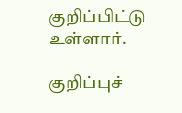குறிப்பிட்டு உள்ளார்.

குறிப்புச்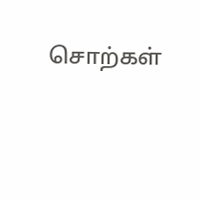சொற்கள்